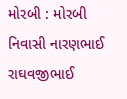મોરબી : મોરબી નિવાસી નારણભાઈ રાઘવજીભાઈ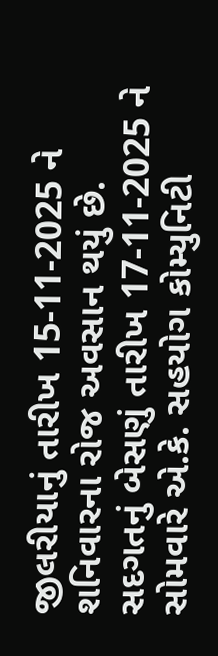જીલરીયાનું તારીખ 15-11-2025 ને શનિવારના રોજ અવસાન થયું છે. સદગતનું બેસણું તારીખ 17-11-2025 ને સોમવારે એ.કે. સહયોગ કોમ્યુનિટી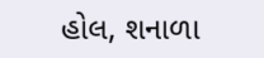હોલ, શનાળા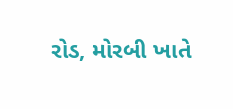રોડ, મોરબી ખાતે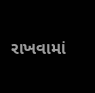રાખવામાં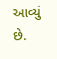આવ્યું છે.